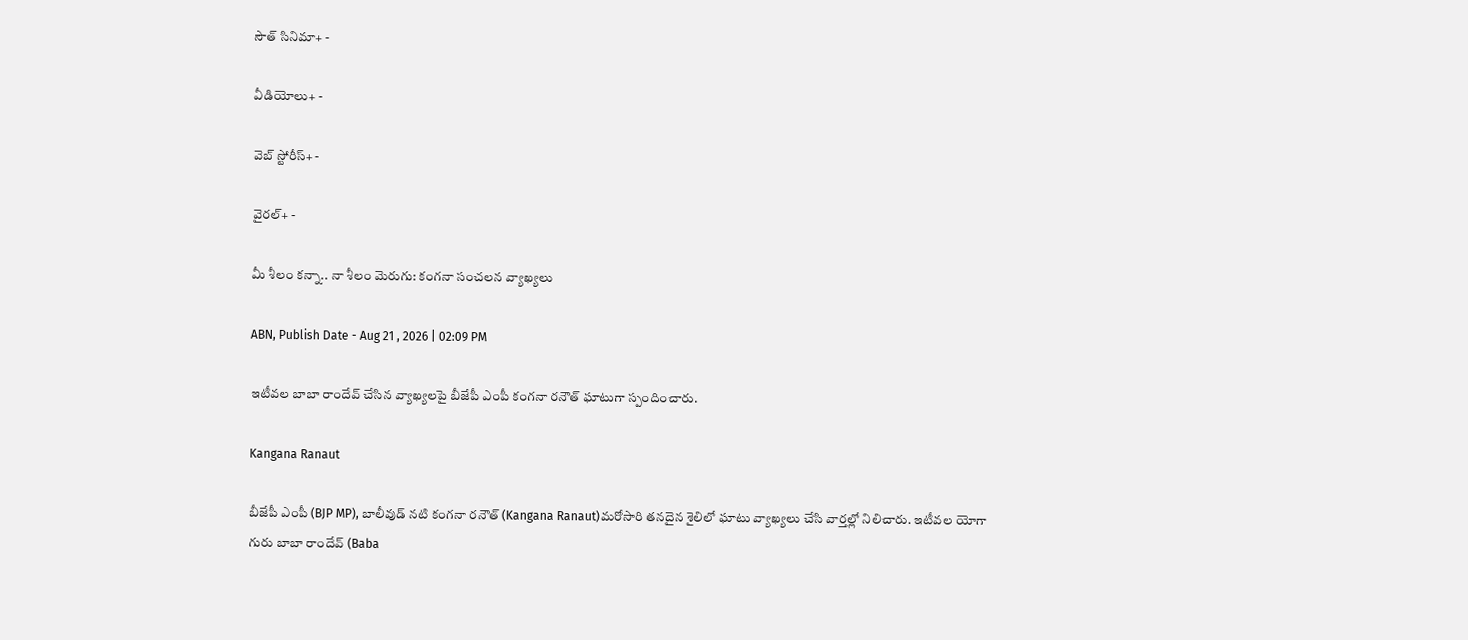సౌత్ సినిమా+ -

వీడియోలు+ -

వెబ్ స్టోరీస్+ -

వైరల్+ -

మీ శీలం కన్నా.. నా శీలం మెరుగు: కంగనా సంచ‌ల‌న వ్యాఖ్య‌లు

ABN, Publish Date - Aug 21 , 2026 | 02:09 PM

ఇటీవ‌ల బాబా రాందేవ్ చేసిన వ్యాఖ్యలపై బీజేపీ ఎంపీ కంగనా రనౌత్ ఘాటుగా స్పందించారు.

Kangana Ranaut

బీజేపీ ఎంపీ (BJP MP), బాలీవుడ్ నటి కంగనా రనౌత్ (Kangana Ranaut)మరోసారి తనదైన శైలిలో ఘాటు వ్యాఖ్య‌లు చేసి వార్త‌ల్లో నిలిచారు. ఇటీవ‌ల యోగా గురు బాబా రాందేవ్ (Baba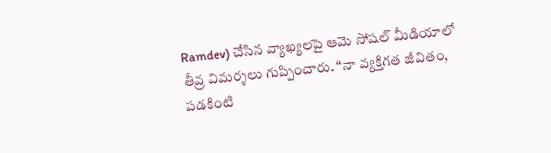Ramdev) చేసిన వ్యాఖ్యలపై ఆమె సోషల్ మీడియాలో తీవ్ర విమర్శలు గుప్పించారు. “నా వ్యక్తిగత జీవితం, ప‌డ‌కింటి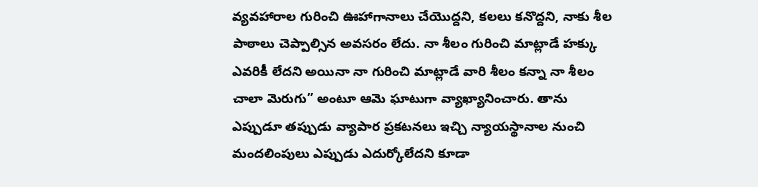వ్య‌వ‌హారాల గురించి ఊహాగానాలు చేయొద్దని, క‌ల‌లు క‌నొద్ద‌ని, నాకు శీల పాఠాలు చెప్పాల్సిన అవసరం లేదు. నా శీలం గురించి మాట్లాడే హక్కు ఎవరికీ లేదని అయినా నా గురించి మాట్లాడే వారి శీలం క‌న్నా నా శీలం చాలా మెరుగు” అంటూ ఆమె ఘాటుగా వ్యాఖ్యానించారు. తాను ఎప్పుడూ తప్పుడు వ్యాపార‌ ప్రకటనలు ఇచ్చి న్యాయస్థానాల నుంచి మందలింపులు ఎప్పుడు ఎదుర్కోలేదని కూడా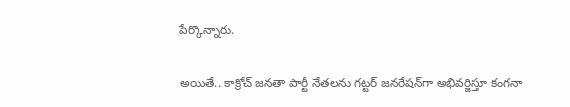పేర్కొన్నారు.

అయితే.. కాక్రోచ్ జనతా పార్టీ నేతలను గట్టర్ జనరేషన్‌గా అభివర్జిస్తూ కంగ‌నా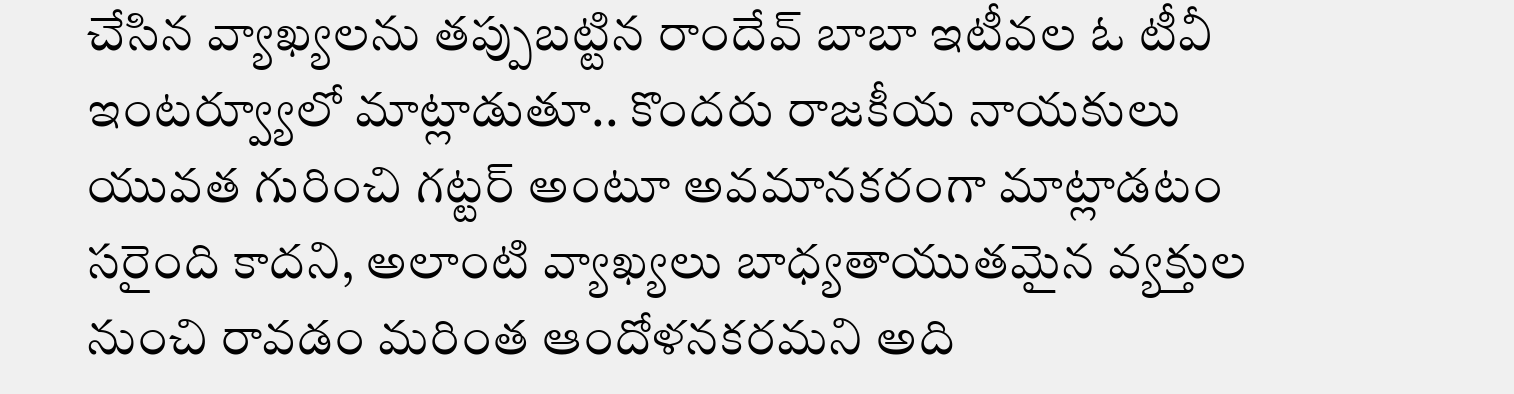చేసిన వ్యాఖ్యలను త‌ప్పుబ‌ట్టిన రాందేవ్ బాబా ఇటీవల ఓ టీవీ ఇంటర్వ్యూలో మాట్లాడుతూ.. కొందరు రాజకీయ నాయకులు యువత గురించి గ‌ట్ట‌ర్ అంటూ అవమానకరంగా మాట్లాడటం సరైంది కాదని, అలాంటి వ్యాఖ్యలు బాధ్యతాయుతమైన వ్యక్తుల నుంచి రావడం మరింత ఆందోళనకరమని అది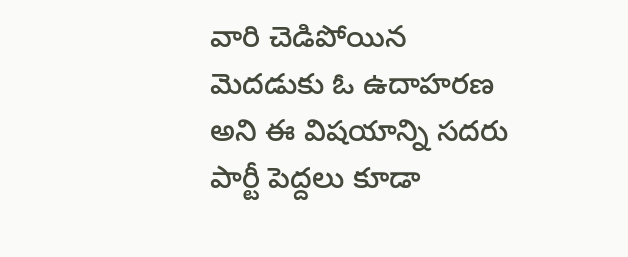వారి చెడిపోయిన మెద‌డుకు ఓ ఉదాహ‌ర‌ణ అని ఈ విష‌యాన్ని స‌ద‌రు పార్టీ పెద్ద‌లు కూడా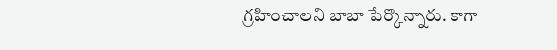గ్ర‌హించాల‌ని బాబా పేర్కొన్నారు. కాగా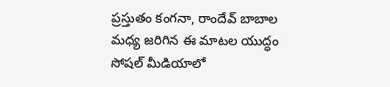ప్రస్తుతం కంగనా, రాందేవ్ బాబాల మధ్య జరిగిన ఈ మాటల యుద్ధం సోషల్ మీడియాలో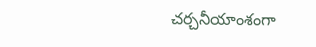చర్చనీయాంశంగా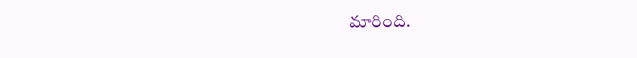మారింది.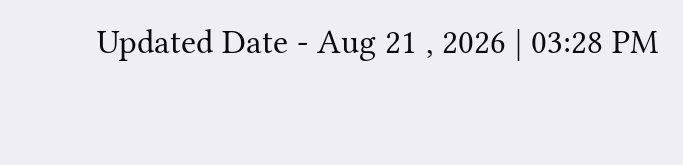Updated Date - Aug 21 , 2026 | 03:28 PM